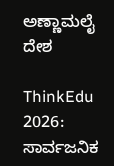ಅಣ್ಣಾಮಲೈ
ದೇಶ

ThinkEdu 2026: ಸಾರ್ವಜನಿಕ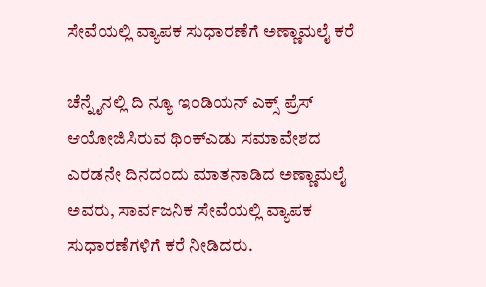ಸೇವೆಯಲ್ಲಿ ವ್ಯಾಪಕ ಸುಧಾರಣೆಗೆ ಅಣ್ಣಾಮಲೈ ಕರೆ

ಚೆನ್ನೈನಲ್ಲಿ ದಿ ನ್ಯೂ ಇಂಡಿಯನ್ ಎಕ್ಸ್ ಪ್ರೆಸ್ ಆಯೋಜಿಸಿರುವ ಥಿಂಕ್‌ಎಡು ಸಮಾವೇಶದ ಎರಡನೇ ದಿನದಂದು ಮಾತನಾಡಿದ ಅಣ್ಣಾಮಲೈ ಅವರು, ಸಾರ್ವಜನಿಕ ಸೇವೆಯಲ್ಲಿ ವ್ಯಾಪಕ ಸುಧಾರಣೆಗಳಿಗೆ ಕರೆ ನೀಡಿದರು.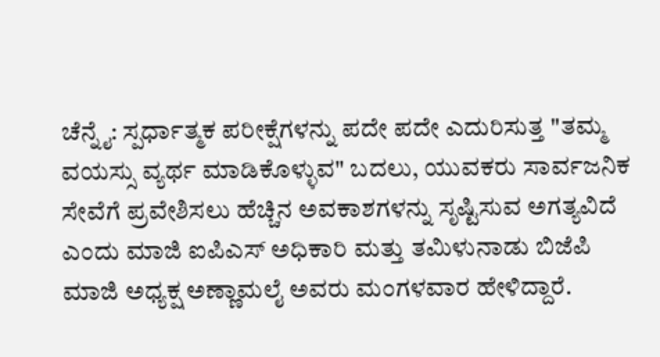ಚೆನ್ನೈ: ಸ್ಪರ್ಧಾತ್ಮಕ ಪರೀಕ್ಷೆಗಳನ್ನು ಪದೇ ಪದೇ ಎದುರಿಸುತ್ತ "ತಮ್ಮ ವಯಸ್ಸು ವ್ಯರ್ಥ ಮಾಡಿಕೊಳ್ಳುವ" ಬದಲು, ಯುವಕರು ಸಾರ್ವಜನಿಕ ಸೇವೆಗೆ ಪ್ರವೇಶಿಸಲು ಹೆಚ್ಚಿನ ಅವಕಾಶಗಳನ್ನು ಸೃಷ್ಟಿಸುವ ಅಗತ್ಯವಿದೆ ಎಂದು ಮಾಜಿ ಐಪಿಎಸ್ ಅಧಿಕಾರಿ ಮತ್ತು ತಮಿಳುನಾಡು ಬಿಜೆಪಿ ಮಾಜಿ ಅಧ್ಯಕ್ಷ ಅಣ್ಣಾಮಲೈ ಅವರು ಮಂಗಳವಾರ ಹೇಳಿದ್ದಾರೆ.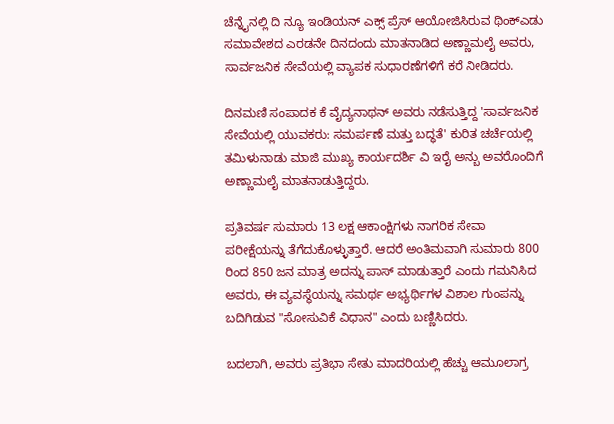ಚೆನ್ನೈನಲ್ಲಿ ದಿ ನ್ಯೂ ಇಂಡಿಯನ್ ಎಕ್ಸ್ ಪ್ರೆಸ್ ಆಯೋಜಿಸಿರುವ ಥಿಂಕ್‌ಎಡು ಸಮಾವೇಶದ ಎರಡನೇ ದಿನದಂದು ಮಾತನಾಡಿದ ಅಣ್ಣಾಮಲೈ ಅವರು, ಸಾರ್ವಜನಿಕ ಸೇವೆಯಲ್ಲಿ ವ್ಯಾಪಕ ಸುಧಾರಣೆಗಳಿಗೆ ಕರೆ ನೀಡಿದರು.

ದಿನಮಣಿ ಸಂಪಾದಕ ಕೆ ವೈದ್ಯನಾಥನ್ ಅವರು ನಡೆಸುತ್ತಿದ್ದ 'ಸಾರ್ವಜನಿಕ ಸೇವೆಯಲ್ಲಿ ಯುವಕರು: ಸಮರ್ಪಣೆ ಮತ್ತು ಬದ್ಧತೆ' ಕುರಿತ ಚರ್ಚೆಯಲ್ಲಿ ತಮಿಳುನಾಡು ಮಾಜಿ ಮುಖ್ಯ ಕಾರ್ಯದರ್ಶಿ ವಿ ಇರೈ ಅನ್ಬು ಅವರೊಂದಿಗೆ ಅಣ್ಣಾಮಲೈ ಮಾತನಾಡುತ್ತಿದ್ದರು.

ಪ್ರತಿವರ್ಷ ಸುಮಾರು 13 ಲಕ್ಷ ಆಕಾಂಕ್ಷಿಗಳು ನಾಗರಿಕ ಸೇವಾ ಪರೀಕ್ಷೆಯನ್ನು ತೆಗೆದುಕೊಳ್ಳುತ್ತಾರೆ. ಆದರೆ ಅಂತಿಮವಾಗಿ ಸುಮಾರು 800 ರಿಂದ 850 ಜನ ಮಾತ್ರ ಅದನ್ನು ಪಾಸ್ ಮಾಡುತ್ತಾರೆ ಎಂದು ಗಮನಿಸಿದ ಅವರು, ಈ ವ್ಯವಸ್ಥೆಯನ್ನು ಸಮರ್ಥ ಅಭ್ಯರ್ಥಿಗಳ ವಿಶಾಲ ಗುಂಪನ್ನು ಬದಿಗಿಡುವ "ಸೋಸುವಿಕೆ ವಿಧಾನ" ಎಂದು ಬಣ್ಣಿಸಿದರು.

ಬದಲಾಗಿ, ಅವರು ಪ್ರತಿಭಾ ಸೇತು ಮಾದರಿಯಲ್ಲಿ ಹೆಚ್ಚು ಆಮೂಲಾಗ್ರ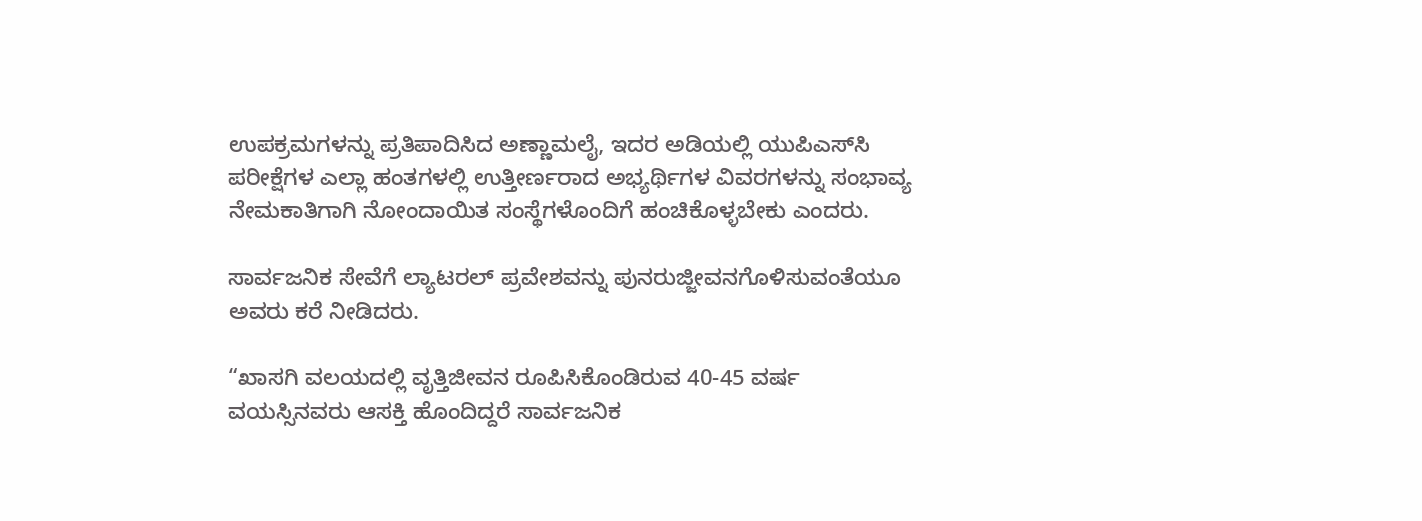ಉಪಕ್ರಮಗಳನ್ನು ಪ್ರತಿಪಾದಿಸಿದ ಅಣ್ಣಾಮಲೈ, ಇದರ ಅಡಿಯಲ್ಲಿ ಯುಪಿಎಸ್‌ಸಿ ಪರೀಕ್ಷೆಗಳ ಎಲ್ಲಾ ಹಂತಗಳಲ್ಲಿ ಉತ್ತೀರ್ಣರಾದ ಅಭ್ಯರ್ಥಿಗಳ ವಿವರಗಳನ್ನು ಸಂಭಾವ್ಯ ನೇಮಕಾತಿಗಾಗಿ ನೋಂದಾಯಿತ ಸಂಸ್ಥೆಗಳೊಂದಿಗೆ ಹಂಚಿಕೊಳ್ಳಬೇಕು ಎಂದರು.

ಸಾರ್ವಜನಿಕ ಸೇವೆಗೆ ಲ್ಯಾಟರಲ್ ಪ್ರವೇಶವನ್ನು ಪುನರುಜ್ಜೀವನಗೊಳಿಸುವಂತೆಯೂ ಅವರು ಕರೆ ನೀಡಿದರು.

“ಖಾಸಗಿ ವಲಯದಲ್ಲಿ ವೃತ್ತಿಜೀವನ ರೂಪಿಸಿಕೊಂಡಿರುವ 40-45 ವರ್ಷ ವಯಸ್ಸಿನವರು ಆಸಕ್ತಿ ಹೊಂದಿದ್ದರೆ ಸಾರ್ವಜನಿಕ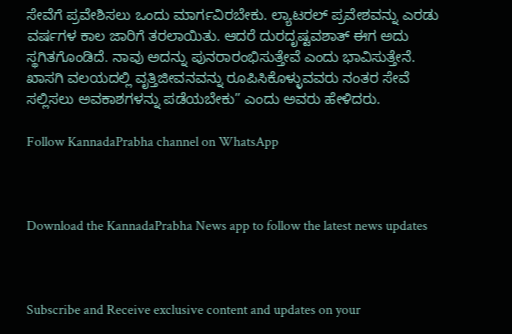ಸೇವೆಗೆ ಪ್ರವೇಶಿಸಲು ಒಂದು ಮಾರ್ಗವಿರಬೇಕು. ಲ್ಯಾಟರಲ್ ಪ್ರವೇಶವನ್ನು ಎರಡು ವರ್ಷಗಳ ಕಾಲ ಜಾರಿಗೆ ತರಲಾಯಿತು. ಆದರೆ ದುರದೃಷ್ಟವಶಾತ್ ಈಗ ಅದು ಸ್ಥಗಿತಗೊಂಡಿದೆ. ನಾವು ಅದನ್ನು ಪುನರಾರಂಭಿಸುತ್ತೇವೆ ಎಂದು ಭಾವಿಸುತ್ತೇನೆ. ಖಾಸಗಿ ವಲಯದಲ್ಲಿ ವೃತ್ತಿಜೀವನವನ್ನು ರೂಪಿಸಿಕೊಳ್ಳುವವರು ನಂತರ ಸೇವೆ ಸಲ್ಲಿಸಲು ಅವಕಾಶಗಳನ್ನು ಪಡೆಯಬೇಕು” ಎಂದು ಅವರು ಹೇಳಿದರು.

Follow KannadaPrabha channel on WhatsApp



Download the KannadaPrabha News app to follow the latest news updates



Subscribe and Receive exclusive content and updates on your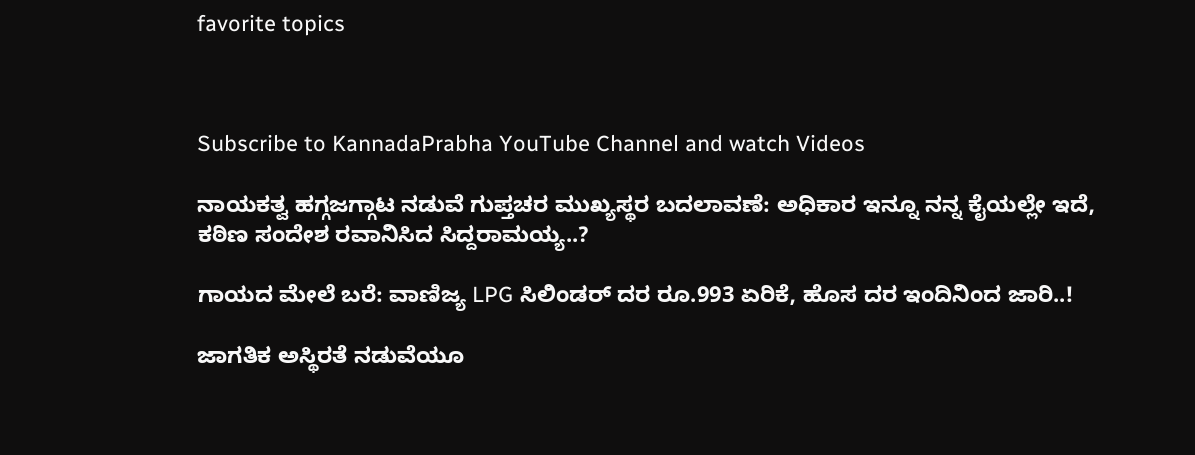favorite topics



Subscribe to KannadaPrabha YouTube Channel and watch Videos

ನಾಯಕತ್ವ ಹಗ್ಗಜಗ್ಗಾಟ ನಡುವೆ ಗುಪ್ತಚರ ಮುಖ್ಯಸ್ಥರ ಬದಲಾವಣೆ: ಅಧಿಕಾರ ಇನ್ನೂ ನನ್ನ ಕೈಯಲ್ಲೇ ಇದೆ, ಕಠಿಣ ಸಂದೇಶ ರವಾನಿಸಿದ ಸಿದ್ದರಾಮಯ್ಯ..?

ಗಾಯದ ಮೇಲೆ ಬರೆ: ವಾಣಿಜ್ಯ LPG ಸಿಲಿಂಡರ್ ದರ ರೂ.993 ಏರಿಕೆ, ಹೊಸ ದರ ಇಂದಿನಿಂದ ಜಾರಿ..!

ಜಾಗತಿಕ ಅಸ್ಥಿರತೆ ನಡುವೆಯೂ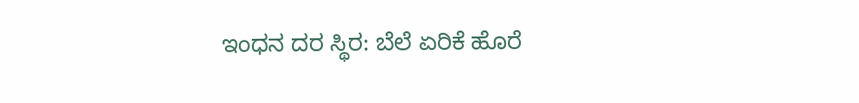ಇಂಧನ ದರ ಸ್ಥಿರ: ಬೆಲೆ ಏರಿಕೆ ಹೊರೆ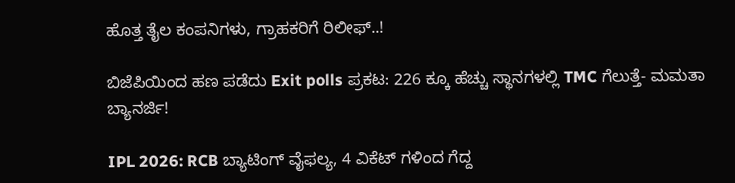ಹೊತ್ತ ತೈಲ ಕಂಪನಿಗಳು, ಗ್ರಾಹಕರಿಗೆ ರಿಲೀಫ್..!

ಬಿಜೆಪಿಯಿಂದ ಹಣ ಪಡೆದು Exit polls ಪ್ರಕಟ: 226 ಕ್ಕೂ ಹೆಚ್ಚು ಸ್ಥಾನಗಳಲ್ಲಿ TMC ಗೆಲುತ್ತೆ- ಮಮತಾ ಬ್ಯಾನರ್ಜಿ!

IPL 2026: RCB ಬ್ಯಾಟಿಂಗ್ ವೈಫಲ್ಯ, 4 ವಿಕೆಟ್ ಗಳಿಂದ ಗೆದ್ದ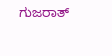ಗುಜರಾತ್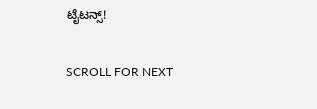ಟೈಟನ್ಸ್!

SCROLL FOR NEXT